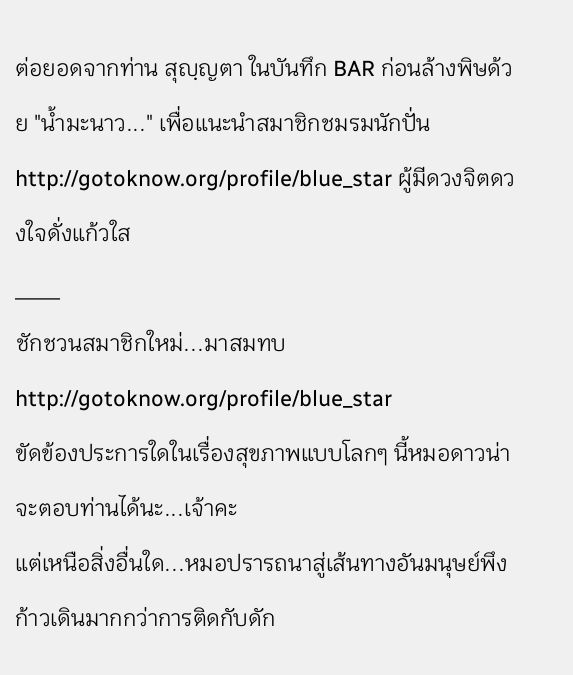ต่อยอดจากท่าน สุญฺญตา ในบันทึก BAR ก่อนล้างพิษด้วย "น้ำมะนาว..." เพื่อแนะนำสมาชิกชมรมนักปั่น http://gotoknow.org/profile/blue_star ผู้มีดวงจิตดวงใจดั่งแก้วใส
___
ชักชวนสมาชิกใหม่...มาสมทบ
http://gotoknow.org/profile/blue_star
ขัดข้องประการใดในเรื่องสุขภาพแบบโลกๆ นี้หมอดาวน่าจะตอบท่านได้นะ...เจ้าคะ
แต่เหนือสิ่งอื่นใด...หมอปรารถนาสู่เส้นทางอันมนุษย์พึงก้าวเดินมากกว่าการติดกับดัก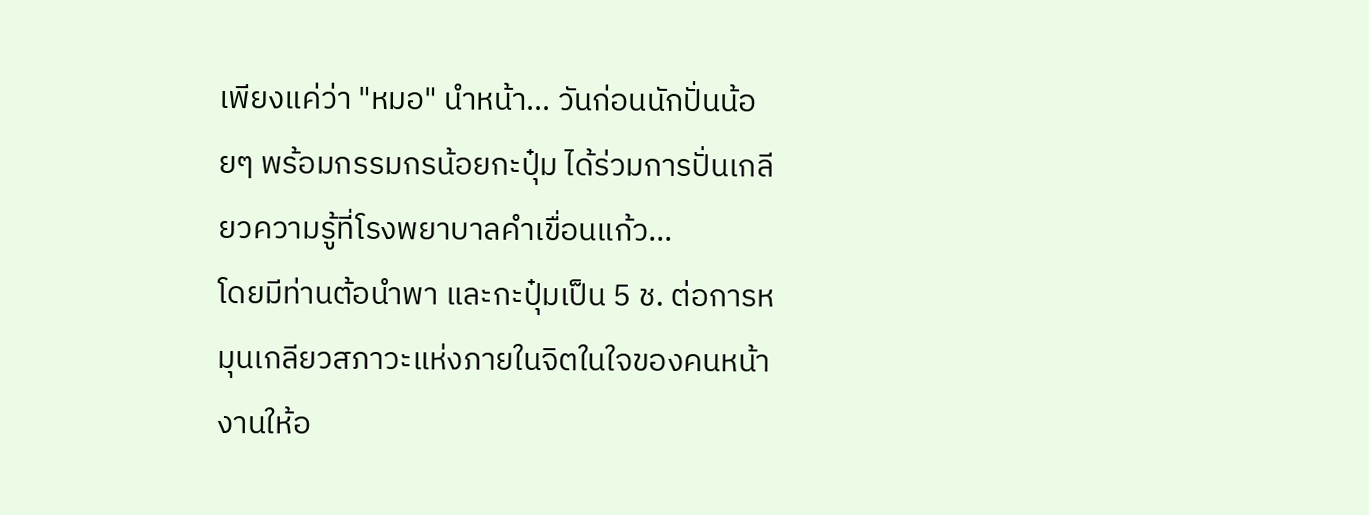เพียงแค่ว่า "หมอ" นำหน้า... วันก่อนนักปั่นน้อยๆ พร้อมกรรมกรน้อยกะปุ๋ม ได้ร่วมการปั่นเกลียวความรู้ที่โรงพยาบาลคำเขื่อนแก้ว...
โดยมีท่านต้อนำพา และกะปุ๋มเป็น 5 ช. ต่อการหมุนเกลียวสภาวะแห่งภายในจิตในใจของคนหน้างานให้อ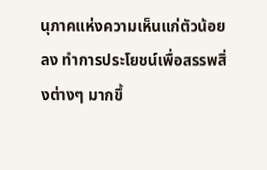นุภาคแห่งความเห็นแก่ตัวน้อยลง ทำการประโยชน์เพื่อสรรพสิ่งต่างๆ มากขึ้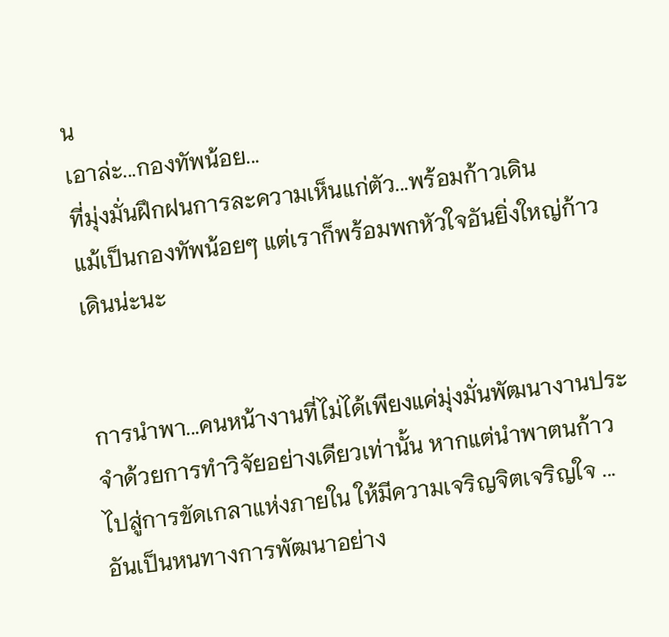น
เอาล่ะ...กองทัพน้อย...
ที่มุ่งมั่นฝึกฝนการละความเห็นแก่ตัว...พร้อมก้าวเดิน
แม้เป็นกองทัพน้อยๆ แต่เราก็พร้อมพกหัวใจอันยิ่งใหญ่ก้าวเดินน่ะนะ


การนำพา...คนหน้างานที่ไม่ได้เพียงแค่มุ่งมั่นพัฒนางานประจำด้วยการทำวิจัยอย่างเดียวเท่านั้น หากแต่นำพาตนก้าวไปสู่การขัดเกลาแห่งภายใน ให้มีความเจริญจิตเจริญใจ ... อันเป็นหนทางการพัฒนาอย่าง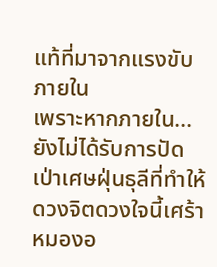แท้ที่มาจากแรงขับภายใน
เพราะหากภายใน...ยังไม่ได้รับการปัดเป่าเศษฝุ่นธุลีที่ทำให้ดวงจิตดวงใจนี้เศร้าหมองอ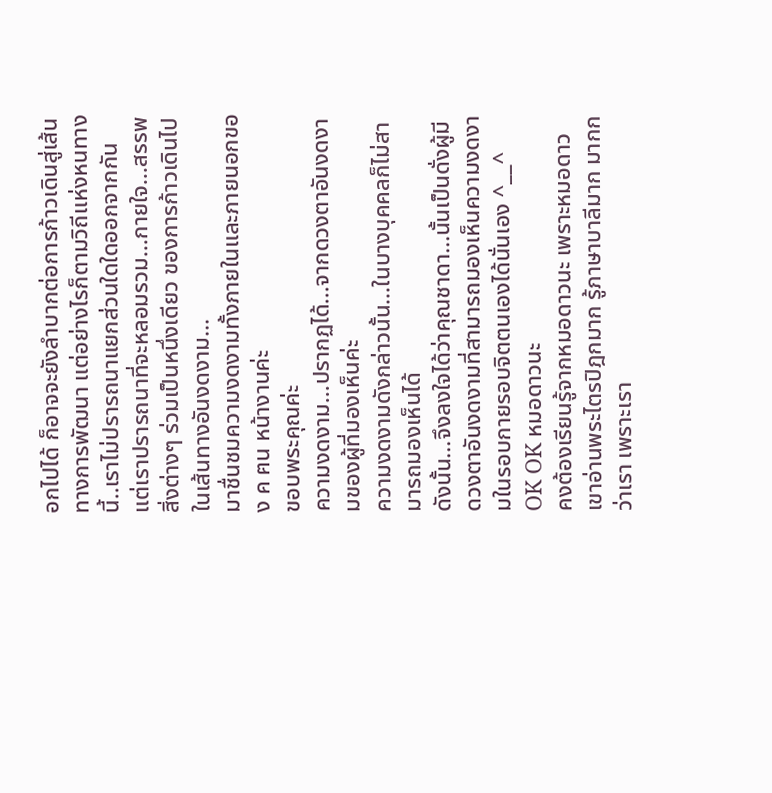อกไปได้ ก็อาจจะยังลำบากต่อการก้าวเดินสู่เส้นทางการพัฒนา แต่อย่างไรก็ตามวิถีแห่งหนทางนี้..เราไม่ปรารถนาแยกส่วนใดใดออกจากกัน แต่เราปรารถนาที่จะหลอมรวม...กายใจ...สรรพสิ่งต่างๆ ร่วมเป็นหนึ่งเดียว ของการก้าวเดินไปในเส้นทางอันงดงาม...
มาชื่นชมความงดงามทั้งภายในและภายนอกของ ค ฅน หน้างานค่ะ
ขอบพระคุณค่ะ
ความงดงาม...ปรากฏได้...จากดวงตาอันงดงามของผู้ที่มองเห็นค่ะ
ความงดงามดังกล่าวนั้น...ในบางบุคคลก็ไม่สามารถมองเห็นได้
ดังนั้น...จึงลงใจได้ว่าคุณชาดา...นั้นเป็นดั่งผู้มีดวงตาอันงดงามที่สามารถมองเห็นความงดงามในรอบกายรอบจิตตนเองได้นั่นเอง ^__^
OK OK หมอดาวนะ
คงต้องเรียนรู้จากหมอดาวนะ เพราะหมอดาวเขาอ่านพระไตรปิฎกมาก รู้ภาษาบาลีมาก มากกว่าเรา เพราะเรา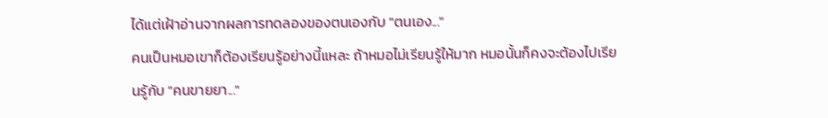ได้แต่เฝ้าอ่านจากผลการทดลองของตนเองกับ "ตนเอง..."
คนเป็นหมอเขาก็ต้องเรียนรู้อย่างนี้แหละ ถ้าหมอไม่เรียนรู้ให้มาก หมอนั้นก็คงจะต้องไปเรียนรู้กับ "คนขายยา..."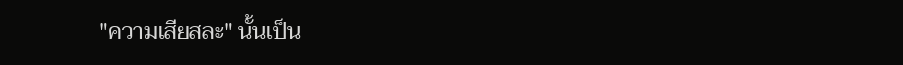"ความเสียสละ" นั้นเป็น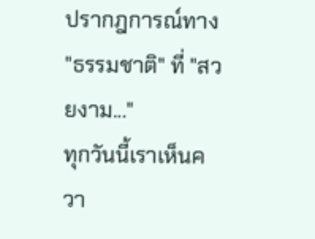ปรากฎการณ์ทาง "ธรรมชาติ" ที่ "สวยงาม..."
ทุกวันนี้เราเห็นควา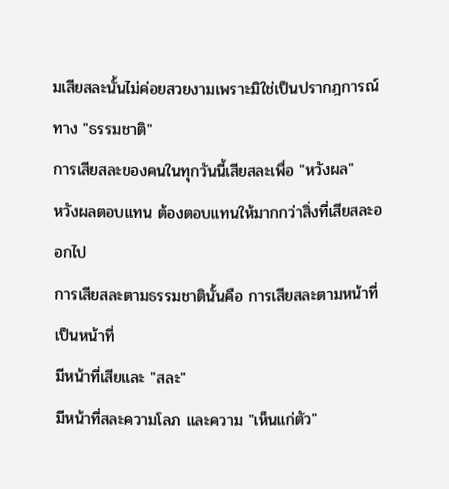มเสียสละนั้นไม่ค่อยสวยงามเพราะมิใช่เป็นปรากฎการณ์ทาง "ธรรมชาติ"
การเสียสละของคนในทุกวันนี้เสียสละเพื่อ "หวังผล"
หวังผลตอบแทน ต้องตอบแทนให้มากกว่าสิ่งที่เสียสละออกไป
การเสียสละตามธรรมชาตินั้นคือ การเสียสละตามหน้าที่ เป็นหน้าที่
มีหน้าที่เสียและ "สละ"
มีหน้าที่สละความโลภ และความ "เห็นแก่ตัว"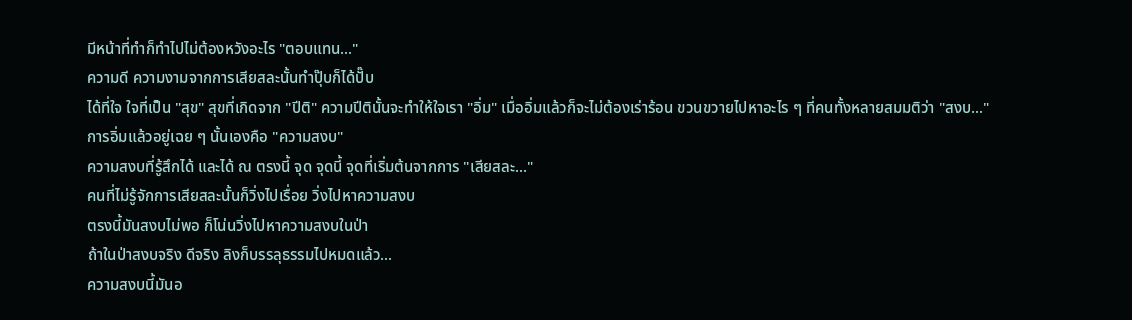มีหน้าที่ทำก็ทำไปไม่ต้องหวังอะไร "ตอบแทน..."
ความดี ความงามจากการเสียสละนั้นทำปุ๊บก็ได้ปั๊บ
ได้ที่ใจ ใจที่เป็น "สุข" สุขที่เกิดจาก "ปีติ" ความปีตินั้นจะทำให้ใจเรา "อิ่ม" เมื่ออิ่มแล้วก็จะไม่ต้องเร่าร้อน ขวนขวายไปหาอะไร ๆ ที่คนทั้งหลายสมมติว่า "สงบ..."
การอิ่มแล้วอยู่เฉย ๆ นั้นเองคือ "ความสงบ"
ความสงบที่รู้สึกได้ และได้ ณ ตรงนี้ จุด จุดนี้ จุดที่เริ่มต้นจากการ "เสียสละ..."
คนที่ไม่รู้จักการเสียสละนั้นก็วิ่งไปเรื่อย วิ่งไปหาความสงบ
ตรงนี้มันสงบไม่พอ ก็โน่นวิ่งไปหาความสงบในป่า
ถ้าในป่าสงบจริง ดีจริง ลิงก็บรรลุธรรมไปหมดแล้ว...
ความสงบนี้มันอ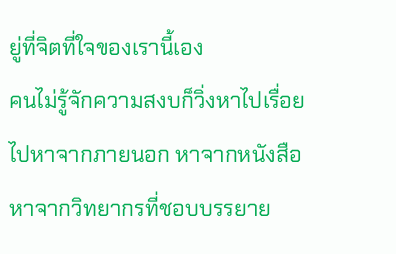ยู่ที่จิตที่ใจของเรานี้เอง
คนไม่รู้จักความสงบก็วิ่งหาไปเรื่อย
ไปหาจากภายนอก หาจากหนังสือ หาจากวิทยากรที่ชอบบรรยาย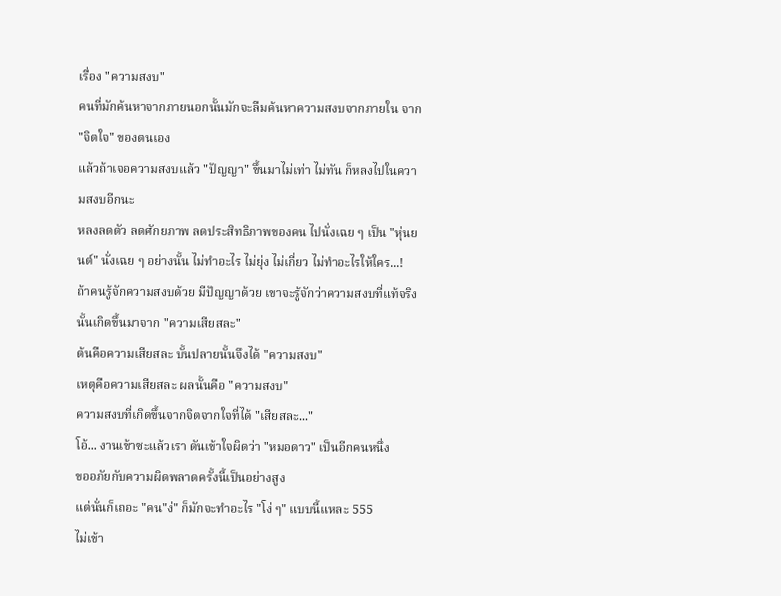เรื่อง "ความสงบ"
คนที่มักค้นหาจากภายนอกนั้นมักจะลืมค้นหาความสงบจากภายใน จาก "จิตใจ" ของตนเอง
แล้วถ้าเจอความสงบแล้ว "ปัญญา" ขึ้นมาไม่เท่า ไม่ทัน ก็หลงไปในความสงบอีกนะ
หลงลดตัว ลดศักยภาพ ลดประสิทธิภาพของคน ไปนั่งเฉย ๆ เป็น "หุ่นยนต์" นั่งเฉย ๆ อย่างนั้น ไม่ทำอะไร ไม่ยุ่ง ไม่เกี่ยว ไม่ทำอะไรให้ใคร...!
ถ้าคนรู้จักความสงบด้วย มีปัญญาด้วย เขาจะรู้จักว่าความสงบที่แท้จริงนั้นเกิดขึ้นมาจาก "ความเสียสละ"
ต้นคือความเสียสละ บั้นปลายนั้นจึงได้ "ความสงบ"
เหตุคือความเสียสละ ผลนั้นคือ "ความสงบ"
ความสงบที่เกิดขึ้นจากจิตจากใจที่ได้ "เสียสละ..."
โอ้... งานเข้าซะแล้วเรา ดันเข้าใจผิดว่า "หมอดาว" เป็นอีกคนหนึ่ง
ขออภัยกับความผิดพลาดครั้งนี้เป็นอย่างสูง
แต่นั่นก็เถอะ "คน"ง่" ก็มักจะทำอะไร "โง่ ๆ" แบบนี้แหละ 555
ไม่เข้า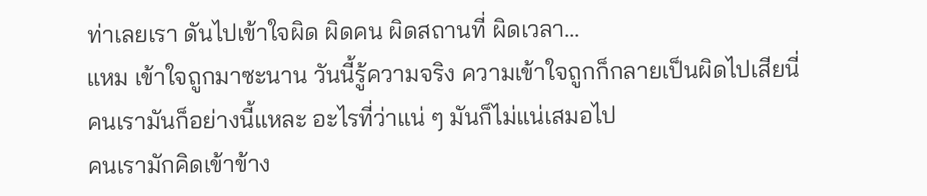ท่าเลยเรา ดันไปเข้าใจผิด ผิดคน ผิดสถานที่ ผิดเวลา...
แหม เข้าใจถูกมาซะนาน วันนี้รู้ความจริง ความเข้าใจถูกก็กลายเป็นผิดไปเสียนี่
คนเรามันก็อย่างนี้แหละ อะไรที่ว่าแน่ ๆ มันก็ไม่แน่เสมอไป
คนเรามักคิดเข้าข้าง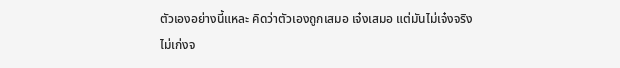ตัวเองอย่างนี้แหละ คิดว่าตัวเองถูกเสมอ เจ๋งเสมอ แต่มันไม่เจ๋งจริง ไม่เก่งจ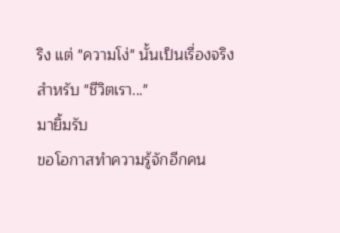ริง แต่ "ความโง่" นั้นเป็นเรื่องจริงสำหรับ "ชีวิตเรา..."
มายิ้มรับ
ขอโอกาสทำความรู้จักอีกคน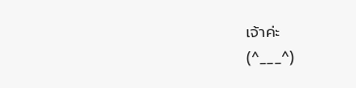เจ้าค่ะ
(^___^)